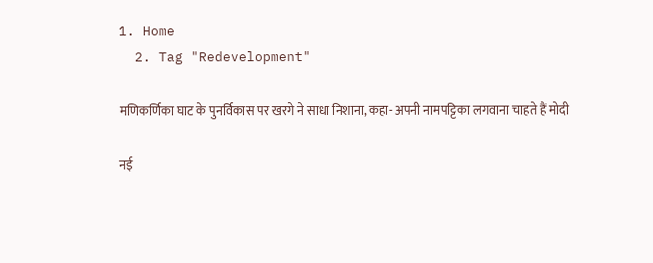1. Home
  2. Tag "Redevelopment"

मणिकर्णिका घाट के पुनर्विकास पर खरगे ने साधा निशाना, कहा- अपनी नामपट्टिका लगवाना चाहते हैं मोदी

नई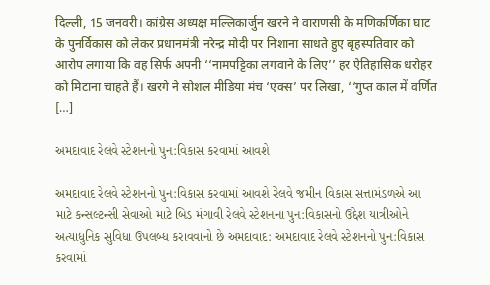दिल्ली, 15 जनवरी। कांग्रेस अध्यक्ष मल्लिकार्जुन खरने ने वाराणसी के मणिकर्णिका घाट के पुनर्विकास को लेकर प्रधानमंत्री नरेन्द्र मोदी पर निशाना साधते हुए बृहस्पतिवार को आरोप लगाया कि वह सिर्फ अपनी ‘‘नामपट्टिका लगवाने के लिए’’ हर ऐतिहासिक धरोहर को मिटाना चाहते हैं। खरगे ने सोशल मीडिया मंच ‘एक्स’ पर लिखा, ‘‘गुप्त काल में वर्णित […]

અમદાવાદ રેલવે સ્ટેશનનો પુન:વિકાસ કરવામાં આવશે

અમદાવાદ રેલવે સ્ટેશનનો પુન:વિકાસ કરવામાં આવશે રેલવે જમીન વિકાસ સત્તામંડળએ આ માટે કન્સલ્ટન્સી સેવાઓ માટે બિડ મંગાવી રેલવે સ્ટેશનના પુન:વિકાસનો ઉદ્દેશ યાત્રીઓને અત્યાધુનિક સુવિધા ઉપલબ્ધ કરાવવાનો છે અમદાવાદ: અમદાવાદ રેલવે સ્ટેશનનો પુન:વિકાસ કરવામાં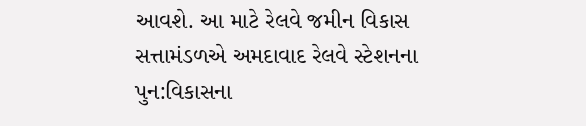આવશે. આ માટે રેલવે જમીન વિકાસ સત્તામંડળએ અમદાવાદ રેલવે સ્ટેશનના પુન:વિકાસના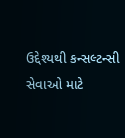ઉદ્દેશ્યથી કન્સલ્ટન્સી સેવાઓ માટે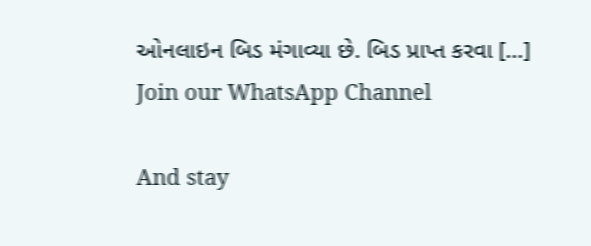ઓનલાઇન બિડ મંગાવ્યા છે. બિડ પ્રાપ્ત કરવા […]
Join our WhatsApp Channel

And stay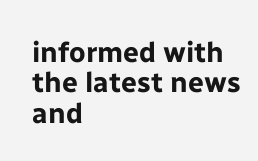informed with the latest news and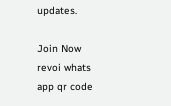updates.

Join Now
revoi whats app qr code